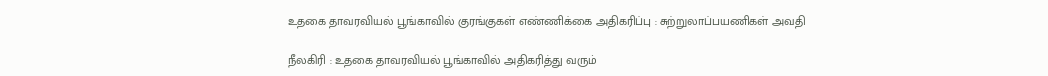உதகை தாவரவியல் பூங்காவில் குரங்குகள் எண்ணிக்கை அதிகரிப்பு : சுற்றுலாப்பயணிகள் அவதி

நீலகிரி : உதகை தாவரவியல் பூங்காவில் அதிகரித்து வரும்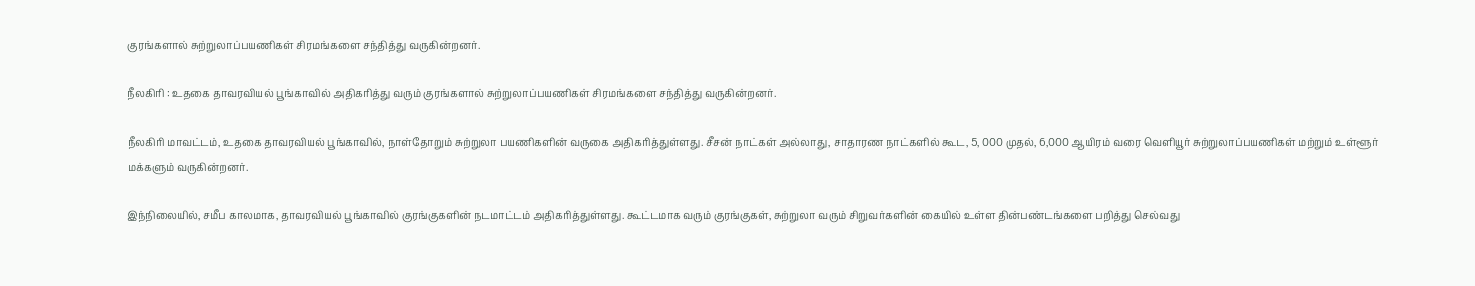குரங்களால் சுற்றுலாப்பயணிகள் சிரமங்களை சந்தித்து வருகின்றனர்.

நீலகிரி : உதகை தாவரவியல் பூங்காவில் அதிகரித்து வரும் குரங்களால் சுற்றுலாப்பயணிகள் சிரமங்களை சந்தித்து வருகின்றனர்.

நீலகிரி மாவட்டம், உதகை தாவரவியல் பூங்காவில், நாள்தோறும் சுற்றுலா பயணிகளின் வருகை அதிகரித்துள்ளது. சீசன் நாட்கள் அல்லாது, சாதாரண நாட்களில் கூட, 5, 000 முதல், 6,000 ஆயிரம் வரை வெளியூர் சுற்றுலாப்பயணிகள் மற்றும் உள்ளூர் மக்களும் வருகின்றனர்.

இந்நிலையில், சமீப காலமாக, தாவரவியல் பூங்காவில் குரங்குகளின் நடமாட்டம் அதிகரித்துள்ளது. கூட்டமாக வரும் குரங்குகள், சுற்றுலா வரும் சிறுவர்களின் கையில் உள்ள தின்பண்டங்களை பறித்து செல்வது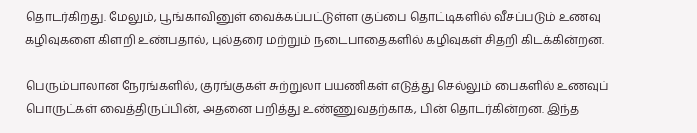தொடர்கிறது. மேலும், பூங்காவினுள் வைக்கப்பட்டுள்ள குப்பை தொட்டிகளில் வீசப்படும் உணவு கழிவுகளை கிளறி உண்பதால், புல்தரை மற்றும் நடைபாதைகளில் கழிவுகள் சிதறி கிடக்கின்றன.

பெரும்பாலான நேரங்களில், குரங்குகள் சுற்றுலா பயணிகள் எடுத்து செல்லும் பைகளில் உணவுப் பொருட்கள் வைத்திருப்பின், அதனை பறித்து உண்ணுவதற்காக, பின் தொடர்கின்றன. இந்த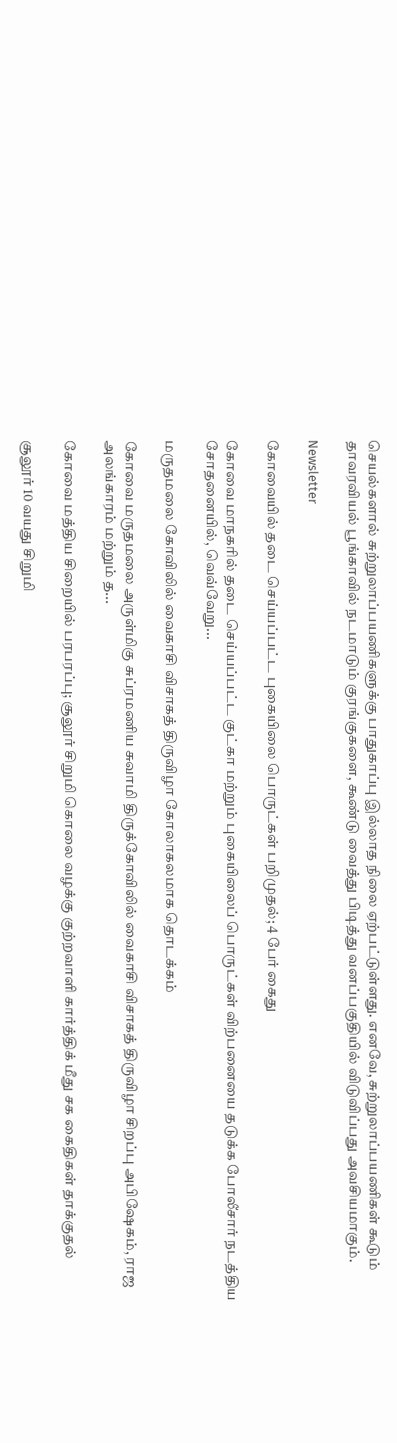செயல்களால் சுற்றுலாப்பயணிகளுக்கு பாதுகாப்பு இல்லாத நிலை ஏற்பட்டுள்ளது. எனவே, சுற்றுலாப்பயணிகள் கூடும் தாவரவியல் பூங்காவில் நடமாடும் குரங்குகளை, கூண்டு வைத்து பிடித்து வனப்பகுதியில் விடுவிப்பது அவசியமாகும்.

Newsletter

கோவையில் தடை செய்யப்பட்ட புகையிலை பொருட்கள் பறிமுதல்; 4 பேர் கைது

கோவை மாநகரில் தடை செய்யப்பட்ட குட்கா மற்றும் புகையிலைப் பொருட்கள் விற்பனையை தடுக்க போலீசார் நடத்திய சோதனையில், வெவ்வேறு...

மருதமலை கோவிலில் வைகாசி விசாகத் திருவிழா கோலாகலமாக தொடக்கம்

கோவை மருதமலை அருள்மிகு சுப்ரமணிய சுவாமி திருக்கோவிலில் வைகாசி விசாகத் திருவிழா சிறப்பு அபிஷேகம், ராஜ அலங்காரம் மற்றும் த...

கோவை மத்திய சிறையில் பரபரப்பு; சூலூர் சிறுமி கொலை வழக்கு குற்றவாளி கார்த்திக் மீது சக கைதிகள் தாக்குதல்

சூலூர் 10 வயது சிறுமி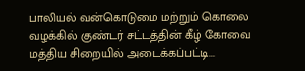பாலியல் வன்கொடுமை மற்றும் கொலை வழக்கில் குண்டர் சட்டத்தின் கீழ் கோவை மத்திய சிறையில் அடைக்கப்பட்டி...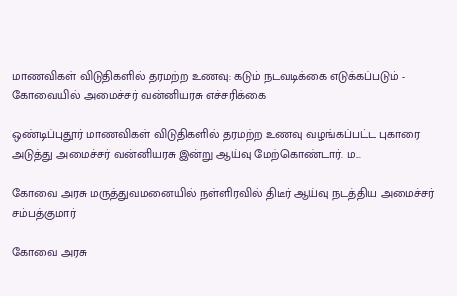மாணவிகள் விடுதிகளில் தரமற்ற உணவு: கடும் நடவடிக்கை எடுக்கப்படும் - கோவையில் அமைச்சர் வன்னியரசு எச்சரிக்கை

ஒண்டிப்புதூர் மாணவிகள் விடுதிகளில் தரமற்ற உணவு வழங்கப்பட்ட புகாரை அடுத்து அமைச்சர் வன்னியரசு இன்று ஆய்வு மேற்கொண்டார். ம...

கோவை அரசு மருத்துவமனையில் நள்ளிரவில் திடீர் ஆய்வு நடத்திய அமைச்சர் சம்பத்குமார்

கோவை அரசு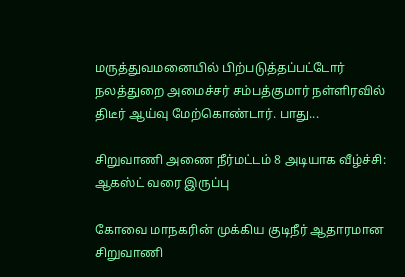மருத்துவமனையில் பிற்படுத்தப்பட்டோர் நலத்துறை அமைச்சர் சம்பத்குமார் நள்ளிரவில் திடீர் ஆய்வு மேற்கொண்டார். பாது...

சிறுவாணி அணை நீர்மட்டம் 8 அடியாக வீழ்ச்சி: ஆகஸ்ட் வரை இருப்பு

கோவை மாநகரின் முக்கிய குடிநீர் ஆதாரமான சிறுவாணி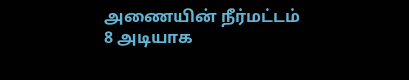அணையின் நீர்மட்டம் 8 அடியாக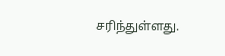சரிந்துள்ளது.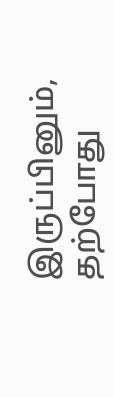இருப்பினும், தற்போது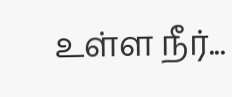உள்ள நீர்...